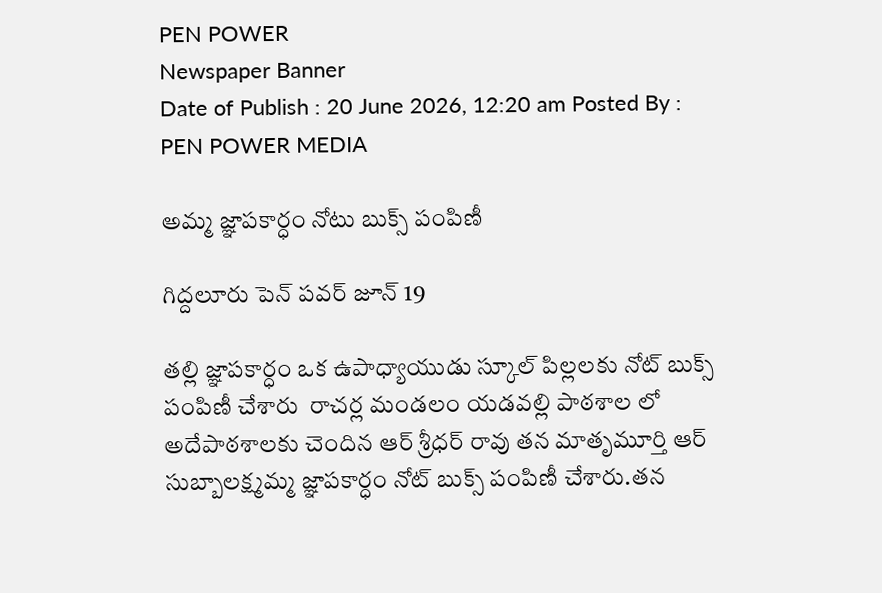PEN POWER
Newspaper Banner
Date of Publish : 20 June 2026, 12:20 am Posted By : PEN POWER MEDIA

అమ్మ జ్ఞాపకార్ధం నోటు బుక్స్ పంపిణీ

గిద్దలూరు పెన్ పవర్ జూన్ 19

తల్లి జ్ఞాపకార్ధం ఒక ఉపాధ్యాయుడు స్కూల్ పిల్లలకు నోట్ బుక్స్ పంపిణీ చేశారు  రాచర్ల మండలం యడవల్లి పాఠశాల లో అదేపాఠశాలకు చెందిన ఆర్ శ్రీధర్ రావు తన మాతృమూర్తి ఆర్ సుబ్బాలక్ష్మమ్మ జ్ఞాపకార్ధం నోట్ బుక్స్ పంపిణీ చేశారు.తన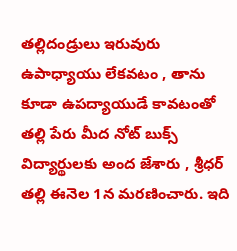తల్లిదండ్రులు ఇరువురు ఉపాధ్యాయు లేకవటం , తాను కూడా ఉపద్యాయుడే కావటంతో తల్లి పేరు మీద నోట్ బుక్స్ విద్యార్థులకు అంద జేశారు , శ్రీధర్ తల్లి ఈనెల 1న మరణించారు. ఇది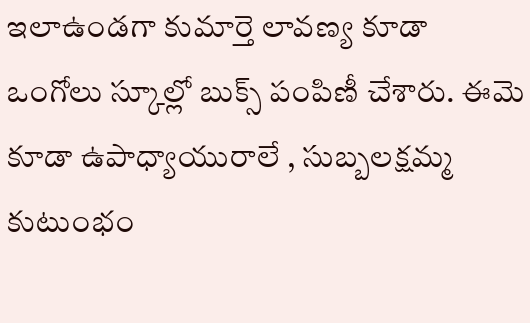ఇలాఉండగా కుమార్తె లావణ్య కూడా ఒంగోలు స్కూల్లో బుక్స్ పంపిణీ చేశారు. ఈమె కూడా ఉపాధ్యాయురాలే , సుబ్బలక్షమ్మ కుటుంభం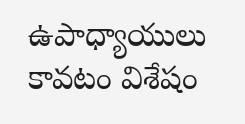ఉపాధ్యాయులు కావటం విశేషం